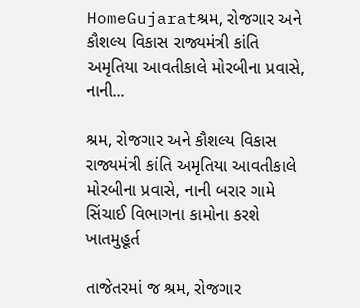HomeGujaratશ્રમ, રોજગાર અને કૌશલ્ય વિકાસ રાજ્યમંત્રી કાંતિ અમૃતિયા આવતીકાલે મોરબીના પ્રવાસે, નાની...

શ્રમ, રોજગાર અને કૌશલ્ય વિકાસ રાજ્યમંત્રી કાંતિ અમૃતિયા આવતીકાલે મોરબીના પ્રવાસે, નાની બરાર ગામે સિંચાઈ વિભાગના કામોના કરશે ખાતમુહૂર્ત

તાજેતરમાં જ શ્રમ, રોજગાર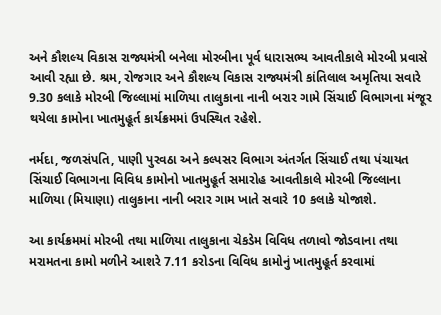અને કૌશલ્ય વિકાસ રાજ્યમંત્રી બનેલા મોરબીના પૂર્વ ધારાસભ્ય આવતીકાલે મોરબી પ્રવાસે આવી રહ્યા છે. શ્રમ, રોજગાર અને કૌશલ્ય વિકાસ રાજ્યમંત્રી કાંતિલાલ અમૃતિયા સવારે 9.30 કલાકે મોરબી જિલ્લામાં માળિયા તાલુકાના નાની બરાર ગામે સિંચાઈ વિભાગના મંજૂર થયેલા કામોના ખાતમુહૂર્ત કાર્યક્રમમાં ઉપસ્થિત રહેશે.

નર્મદા, જળસંપતિ, પાણી પુરવઠા અને કલ્પસર વિભાગ અંતર્ગત સિંચાઈ તથા પંચાયત સિંચાઈ વિભાગના વિવિધ કામોનો ખાતમુહૂર્ત સમારોહ આવતીકાલે મોરબી જિલ્લાના માળિયા (મિયાણા) તાલુકાના નાની બરાર ગામ ખાતે સવારે 10 કલાકે યોજાશે.

આ કાર્યક્રમમાં મોરબી તથા માળિયા તાલુકાના ચેકડેમ વિવિધ તળાવો જોડવાના તથા મરામતના કામો મળીને આશરે 7.11 કરોડના વિવિધ કામોનું ખાતમુહૂર્ત કરવામાં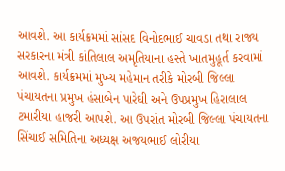આવશે. આ કાર્યક્રમમાં સાંસદ વિનોદભાઈ ચાવડા તથા રાજ્ય સરકારના મંત્રી કાંતિલાલ અમૃતિયાના હસ્તે ખાતમુહૂર્ત કરવામાં આવશે. કાર્યક્રમમાં મુખ્ય મહેમાન તરીકે મોરબી જિલ્લા પંચાયતના પ્રમુખ હંસાબેન પારેઘી અને ઉપપ્રમુખ હિરાલાલ ટમારીયા હાજરી આપશે. આ ઉપરાંત મોરબી જિલ્લા પંચાયતના સિંચાઈ સમિતિના અધ્યક્ષ અજયભાઈ લોરીયા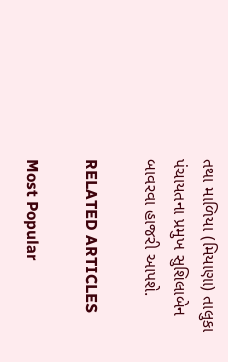તથા માળિયા (મિયાણા) તાલુકા પંચાયતના પ્રમુખ સુશિલાબેન બાવરવા હાજરી આપશે.

RELATED ARTICLES

Most Popular